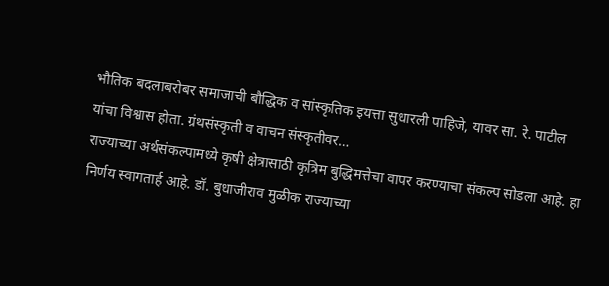भौतिक बदलाबरोबर समाजाची बौद्धिक व सांस्कृतिक इयत्ता सुधारली पाहिजे, यावर सा. रे. पाटील यांचा विश्वास होता. ग्रंथसंस्कृती व वाचन संस्कृतीवर…
राज्याच्या अर्थसंकल्पामध्ये कृषी क्षेत्रासाठी कृत्रिम बुद्धिमत्तेचा वापर करण्याचा संकल्प सोडला आहे. हा निर्णय स्वागतार्ह आहे. डॉ. बुधाजीराव मुळीक राज्याच्या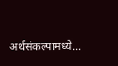अर्थसंकल्पामध्ये…